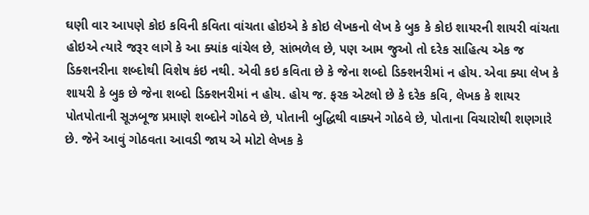ઘણી વાર આપણે કોઇ કવિની કવિતા વાંચતા હોઇએ કે કોઇ લેખકનો લેખ કે બુક કે કોઇ શાયરની શાયરી વાંચતા હોઇએ ત્યારે જરૂર લાગે કે આ ક્યાંક વાંચેલ છે, સાંભળેલ છે, પણ આમ જુઓ તો દરેક સાહિત્ય એક જ ડિક્શનરીના શબ્દોથી વિશેષ કંઇ નથી. એવી કઇ કવિતા છે કે જેના શબ્દો ડિક્શનરીમાં ન હોય. એવા ક્યા લેખ કે શાયરી કે બુક છે જેના શબ્દો ડિક્શનરીમાં ન હોય. હોય જ. ફરક એટલો છે કે દરેક કવિ, લેખક કે શાયર પોતપોતાની સૂઝબૂજ પ્રમાણે શબ્દોને ગોઠવે છે, પોતાની બુદ્ધિથી વાક્યને ગોઠવે છે, પોતાના વિચારોથી શણગારે છે. જેને આવું ગોઠવતા આવડી જાય એ મોટો લેખક કે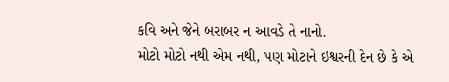કવિ અને જેને બરાબર ન આવડે તે નાનો.
મોટો મોટો નથી એમ નથી, પણ મોટાને ઇશ્વરની દેન છે કે એ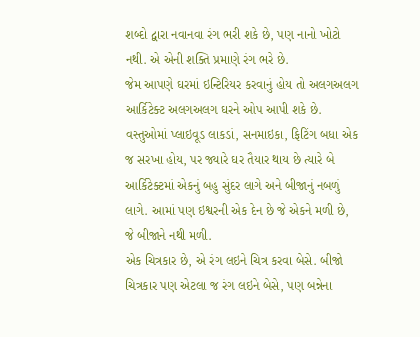શબ્દો દ્વારા નવાનવા રંગ ભરી શકે છે, પણ નાનો ખોટો નથી. એ એની શક્તિ પ્રમાણે રંગ ભરે છે.
જેમ આપણે ઘરમાં ઇન્ટિરિયર કરવાનું હોય તો અલગઅલગ આર્કિટેક્ટ અલગઅલગ ઘરને ઓપ આપી શકે છે. વસ્તુઓમાં પ્લાઇવૂડ લાકડાં, સનમાઇકા, ફિટિંગ બધા એક જ સરખા હોય, પર જ્યારે ઘર તૈયાર થાય છે ત્યારે બે આર્કિટેક્ટમાં એકનું બહુ સુંદર લાગે અને બીજાનું નબળું લાગે. આમાં પણ ઇશ્વરની એક દેન છે જે એકને મળી છે, જે બીજાને નથી મળી.
એક ચિત્રકાર છે, એ રંગ લઇને ચિત્ર કરવા બેસે. બીજો ચિત્રકાર પણ એટલા જ રંગ લઇને બેસે, પણ બન્નેના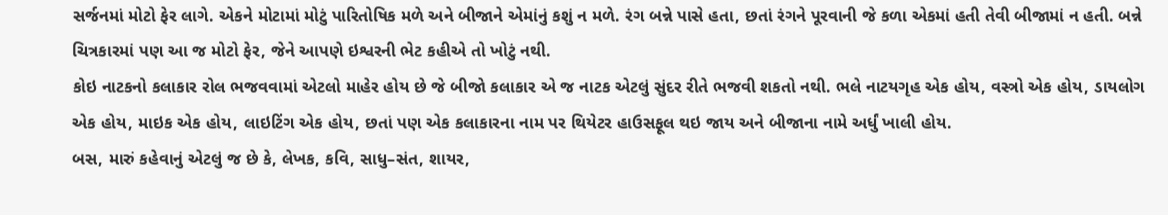સર્જનમાં મોટો ફેર લાગે. એકને મોટામાં મોટું પારિતોષિક મળે અને બીજાને એમાંનું કશું ન મળે. રંગ બન્ને પાસે હતા, છતાં રંગને પૂરવાની જે કળા એકમાં હતી તેવી બીજામાં ન હતી. બન્ને ચિત્રકારમાં પણ આ જ મોટો ફેર, જેને આપણે ઇશ્વરની ભેટ કહીએ તો ખોટું નથી.
કોઇ નાટકનો કલાકાર રોલ ભજવવામાં એટલો માહેર હોય છે જે બીજો કલાકાર એ જ નાટક એટલું સુંદર રીતે ભજવી શકતો નથી. ભલે નાટયગૃહ એક હોય, વસ્ત્રો એક હોય, ડાયલોગ એક હોય, માઇક એક હોય, લાઇટિંગ એક હોય, છતાં પણ એક કલાકારના નામ પર થિયેટર હાઉસફૂલ થઇ જાય અને બીજાના નામે અર્ધું ખાલી હોય.
બસ, મારું કહેવાનું એટલું જ છે કે, લેખક, કવિ, સાધુ–સંત, શાયર,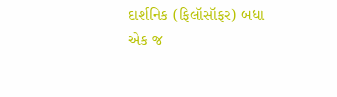દાર્શનિક (ફિલૉસૉફર) બધા એક જ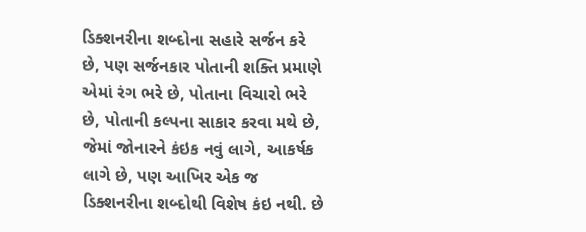ડિક્શનરીના શબ્દોના સહારે સર્જન કરે છે, પણ સર્જનકાર પોતાની શક્તિ પ્રમાણે એમાં રંગ ભરે છે, પોતાના વિચારો ભરે છે, પોતાની કલ્પના સાકાર કરવા મથે છે, જેમાં જોનારને કંઇક નવું લાગે, આકર્ષક લાગે છે, પણ આખિર એક જ ડિક્શનરીના શબ્દોથી વિશેષ કંઇ નથી. છે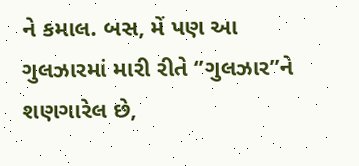ને કમાલ. બસ, મેં પણ આ ગુલઝારમાં મારી રીતે ‘’ગુલઝાર’’ને શણગારેલ છે,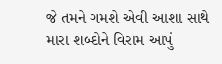જે તમને ગમશે એવી આશા સાથે મારા શબ્દોને વિરામ આપું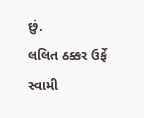છું.
લલિત ઠક્કર ઉર્ફે સ્વામી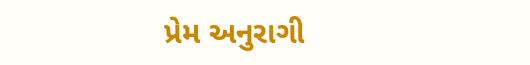પ્રેમ અનુરાગી